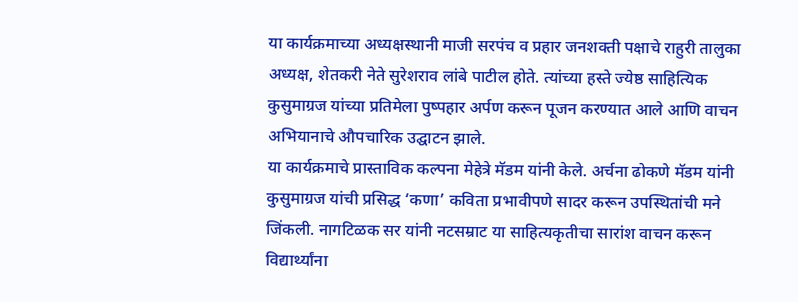या कार्यक्रमाच्या अध्यक्षस्थानी माजी सरपंच व प्रहार जनशक्ती पक्षाचे राहुरी तालुका अध्यक्ष, शेतकरी नेते सुरेशराव लांबे पाटील होते. त्यांच्या हस्ते ज्येष्ठ साहित्यिक कुसुमाग्रज यांच्या प्रतिमेला पुष्पहार अर्पण करून पूजन करण्यात आले आणि वाचन अभियानाचे औपचारिक उद्घाटन झाले.
या कार्यक्रमाचे प्रास्ताविक कल्पना मेहेत्रे मॅडम यांनी केले. अर्चना ढोकणे मॅडम यांनी कुसुमाग्रज यांची प्रसिद्ध ‘कणा’ कविता प्रभावीपणे सादर करून उपस्थितांची मने जिंकली. नागटिळक सर यांनी नटसम्राट या साहित्यकृतीचा सारांश वाचन करून विद्यार्थ्यांना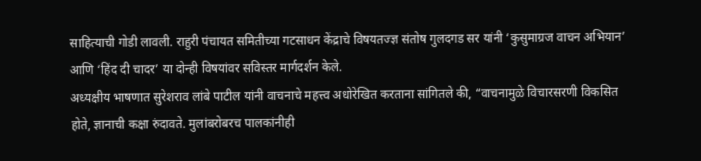साहित्याची गोडी लावली. राहुरी पंचायत समितीच्या गटसाधन केंद्राचे विषयतज्ज्ञ संतोष गुलदगड सर यांनी ‘कुसुमाग्रज वाचन अभियान’ आणि ‘हिंद दी चादर’ या दोन्ही विषयांवर सविस्तर मार्गदर्शन केले.
अध्यक्षीय भाषणात सुरेशराव लांबे पाटील यांनी वाचनाचे महत्त्व अधोरेखित करताना सांगितले की, “वाचनामुळे विचारसरणी विकसित होते, ज्ञानाची कक्षा रुंदावते. मुलांबरोबरच पालकांनीही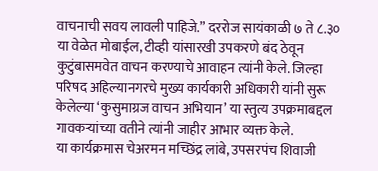वाचनाची सवय लावली पाहिजे.” दररोज सायंकाळी ७ ते ८.३० या वेळेत मोबाईल, टीव्ही यांसारखी उपकरणे बंद ठेवून कुटुंबासमवेत वाचन करण्याचे आवाहन त्यांनी केले. जिल्हा परिषद अहिल्यानगरचे मुख्य कार्यकारी अधिकारी यांनी सुरू केलेल्या ‘कुसुमाग्रज वाचन अभियान’ या स्तुत्य उपक्रमाबद्दल गावकऱ्यांच्या वतीने त्यांनी जाहीर आभार व्यक्त केले.
या कार्यक्रमास चेअरमन मच्छिंद्र लांबे, उपसरपंच शिवाजी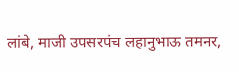लांबे, माजी उपसरपंच लहानुभाऊ तमनर,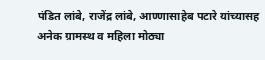पंडित लांबे, राजेंद्र लांबे, आण्णासाहेब पटारे यांच्यासह अनेक ग्रामस्थ व महिला मोठ्या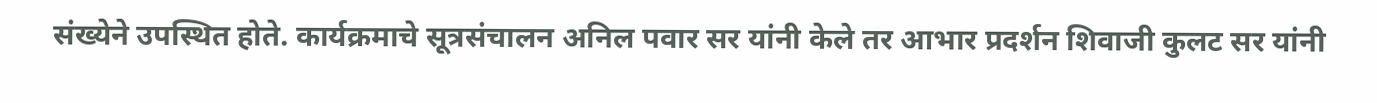संख्येने उपस्थित होते. कार्यक्रमाचे सूत्रसंचालन अनिल पवार सर यांनी केले तर आभार प्रदर्शन शिवाजी कुलट सर यांनी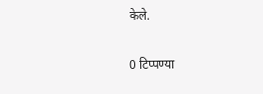केले.

0 टिप्पण्या